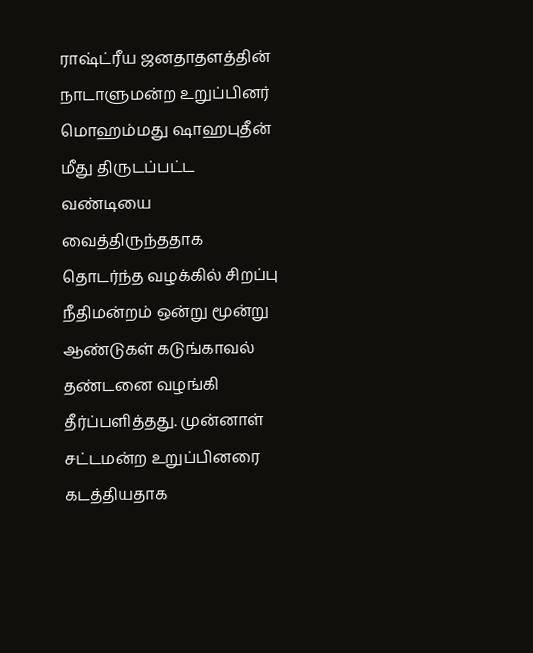ராஷ்ட்ரீய ஜனதாதளத்தின் நாடாளுமன்ற உறுப்பினர் மொஹம்மது ஷாஹபுதீன் மீது திருடப்பட்ட வண்டியை வைத்திருந்ததாக தொடர்ந்த வழக்கில் சிறப்பு நீதிமன்றம் ஒன்று மூன்று ஆண்டுகள் கடுங்காவல் தண்டனை வழங்கி தீர்ப்பளித்தது. முன்னாள் சட்டமன்ற உறுப்பினரை கடத்தியதாக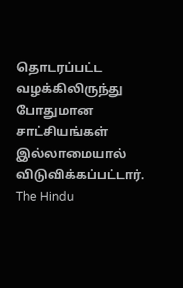தொடரப்பட்ட வழக்கிலிருந்து போதுமான சாட்சியங்கள் இல்லாமையால் விடுவிக்கப்பட்டார்.
The Hindu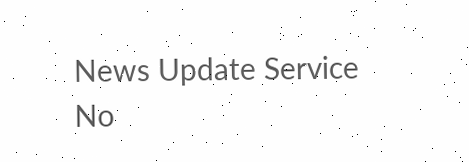News Update Service
No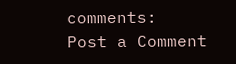comments:
Post a Comment